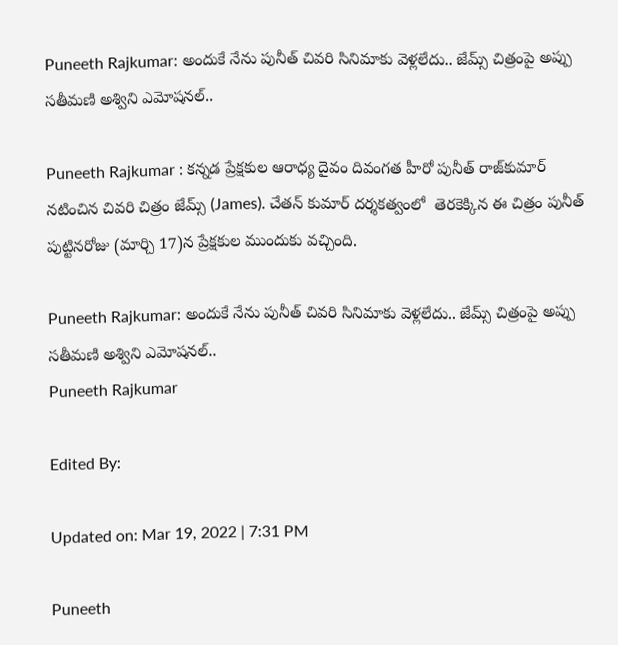Puneeth Rajkumar: అందుకే నేను పునీత్‌ చివరి సినిమాకు వెళ్లలేదు.. జేమ్స్‌ చిత్రంపై అప్పు సతీమణి అశ్విని ఎమోషనల్‌..

Puneeth Rajkumar : కన్నడ ప్రేక్షకుల ఆరాధ్య దైవం దివంగత హీరో పునీత్ రాజ్‌కుమార్ నటించిన చివరి చిత్రం జేమ్స్ (James). చేతన్ కుమార్ దర్శకత్వంలో  తెరకెక్కిన ఈ చిత్రం పునీత్‌ పుట్టినరోజు (మార్చి 17)న ప్రేక్షకుల ముందుకు వచ్చింది.

Puneeth Rajkumar: అందుకే నేను పునీత్‌ చివరి సినిమాకు వెళ్లలేదు.. జేమ్స్‌ చిత్రంపై అప్పు సతీమణి అశ్విని ఎమోషనల్‌..
Puneeth Rajkumar

Edited By:

Updated on: Mar 19, 2022 | 7:31 PM

Puneeth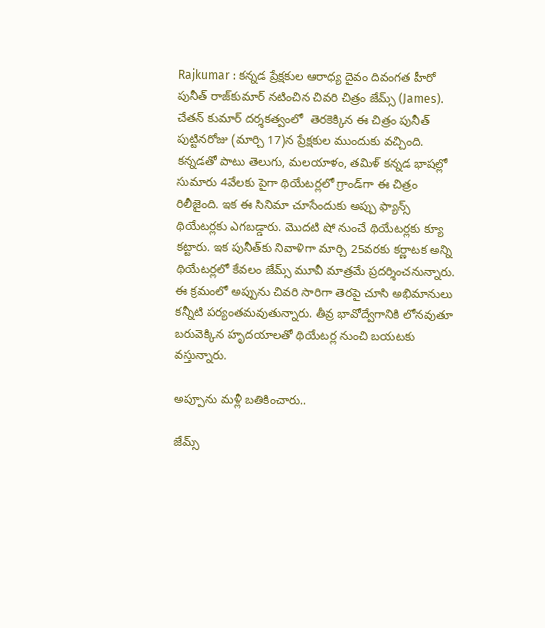Rajkumar : కన్నడ ప్రేక్షకుల ఆరాధ్య దైవం దివంగత హీరో పునీత్ రాజ్‌కుమార్ నటించిన చివరి చిత్రం జేమ్స్ (James). చేతన్ కుమార్ దర్శకత్వంలో  తెరకెక్కిన ఈ చిత్రం పునీత్‌ పుట్టినరోజు (మార్చి 17)న ప్రేక్షకుల ముందుకు వచ్చింది. కన్నడతో పాటు తెలుగు, మలయాళం, తమిళ్‌ కన్నడ భాషల్లో సుమారు 4వేలకు పైగా థియేటర్లలో గ్రాండ్‌గా ఈ చిత్రం రిలీజైంది. ఇక ఈ సినిమా చూసేందుకు అప్పు ఫ్యాన్స్‌ థియేటర్లకు ఎగబడ్డారు. మొదటి షో నుంచే థియేటర్లకు క్యూ కట్టారు. ఇక పునీత్‌కు నివాళిగా మార్చి 25వరకు కర్ణాటక అన్ని థియేటర్లలో కేవలం జేమ్స్‌ మూవీ మాత్రమే ప్రదర్శించనున్నారు. ఈ క్రమంలో అప్పును చివరి సారిగా తెరపై చూసి అభిమానులు కన్నీటి పర్యంతమవుతున్నారు. తీవ్ర భావోద్వేగానికి లోనవుతూ బరువెక్కిన హృదయాలతో థియేటర్ల నుంచి బయటకు వస్తున్నారు.

అప్పూను మళ్లీ బతికించారు..

జేమ్స్‌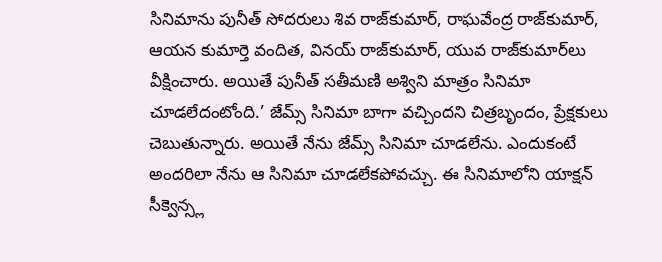సినిమాను పునీత్‌ సోదరులు శివ రాజ్‌కుమార్‌, రాఘవేంద్ర రాజ్‌కుమార్‌, ఆయన కుమార్తె వందిత, వినయ్‌ రాజ్‌కుమార్‌, యువ రాజ్‌కుమార్‌లు వీక్షించారు. అయితే పునీత్‌ సతీమణి అశ్విని మాత్రం సినిమా చూడలేదంటోంది.’ జేమ్స్‌ సినిమా బాగా వచ్చిందని చిత్రబృందం, ప్రేక్షకులు చెబుతున్నారు. అయితే నేను జేమ్స్ సినిమా చూడలేను. ఎందుకంటే అందరిలా నేను ఆ సినిమా చూడలేకపోవచ్చు. ఈ సినిమాలోని యాక్షన్ సీక్వెన్స్ల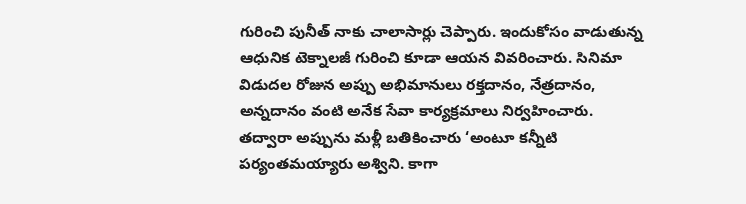గురించి పునీత్ నాకు చాలాసార్లు చెప్పారు. ఇందుకోసం వాడుతున్న ఆధునిక టెక్నాలజీ గురించి కూడా ఆయన వివరించారు. సినిమా విడుదల రోజున అప్పు అభిమానులు రక్తదానం, నేత్రదానం, అన్నదానం వంటి అనేక సేవా కార్యక్రమాలు నిర్వహించారు. తద్వారా అప్పును మళ్లీ బతికించారు ‘అంటూ కన్నీటి పర్యంతమయ్యారు అశ్విని. కాగా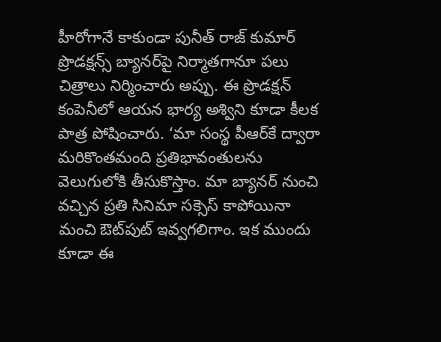హీరోగానే కాకుండా పునీత్‌ రాజ్‌ కుమార్‌ ప్రొడక్షన్స్‌ బ్యానర్‌పై నిర్మాతగానూ పలు చిత్రాలు నిర్మించారు అప్పు. ఈ ప్రొడక్షన్‌ కంపెనీలో ఆయన భార్య అశ్విని కూడా కీలక పాత్ర పోషించారు. ‘మా సంస్థ పీఆర్‌కే ద్వారా మరికొంతమంది ప్రతిభావంతులను వెలుగులోకి తీసుకొస్తాం. మా బ్యానర్‌ నుంచి వచ్చిన ప్రతి సినిమా సక్సెస్‌ కాపోయినా మంచి ఔట్‌పుట్‌ ఇవ్వగలిగాం. ఇక ముందు కూడా ఈ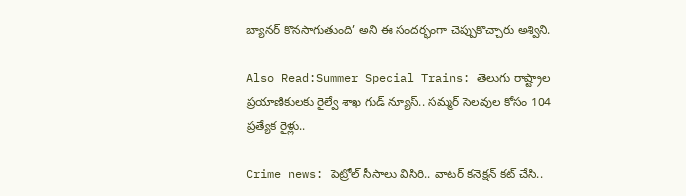బ్యానర్‌ కొనసాగుతుంది’ అని ఈ సందర్భంగా చెప్పుకొచ్చారు అశ్విని.

Also Read:Summer Special Trains: తెలుగు రాష్ట్రాల ప్రయాణికులకు రైల్వే శాఖ గుడ్‌ న్యూస్‌.. సమ్మర్‌ సెలవుల కోసం 104 ప్రత్యేక రైళ్లు..

Crime news: పెట్రోల్ సీసాలు విసిరి.. వాటర్ కనెక్షన్ కట్ చేసి..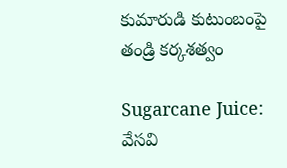కుమారుడి కుటుంబంపై తండ్రి కర్కశత్వం

Sugarcane Juice: వేసవి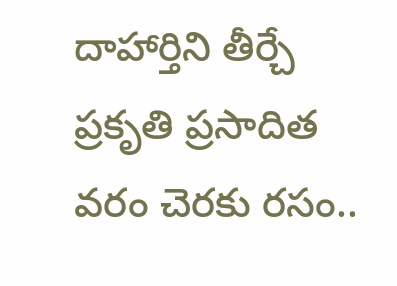దాహార్తిని తీర్చే ప్రకృతి ప్రసాదిత వరం చెరకు రసం..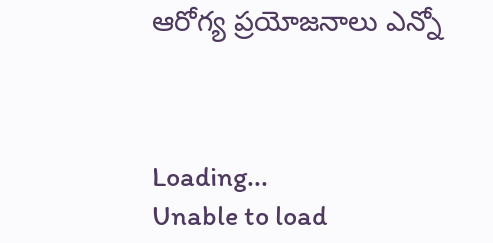ఆరోగ్య ప్రయోజనాలు ఎన్నో



Loading...
Unable to load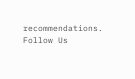recommendations.
Follow Us